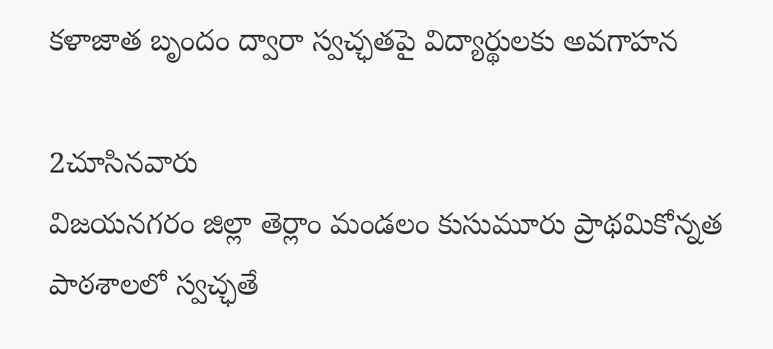కళాజాత బృందం ద్వారా స్వచ్ఛతపై విద్యార్థులకు అవగాహన

2చూసినవారు
విజయనగరం జిల్లా తెర్లాం మండలం కుసుమూరు ప్రాథమికోన్నత పాఠశాలలో స్వచ్ఛతే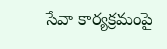సేవా కార్యక్రమంపై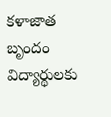కళాజాత బృందం విద్యార్థులకు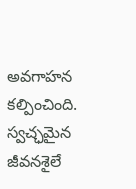అవగాహన కల్పించింది. స్వచ్ఛమైన జీవనశైలే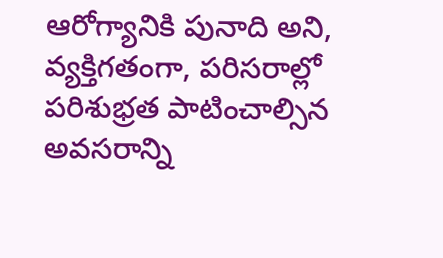ఆరోగ్యానికి పునాది అని, వ్యక్తిగతంగా, పరిసరాల్లో పరిశుభ్రత పాటించాల్సిన అవసరాన్ని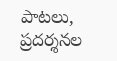పాటలు, ప్రదర్శనల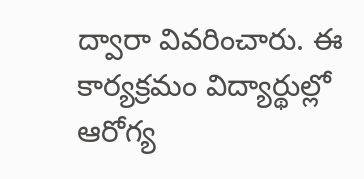ద్వారా వివరించారు. ఈ కార్యక్రమం విద్యార్థుల్లో ఆరోగ్య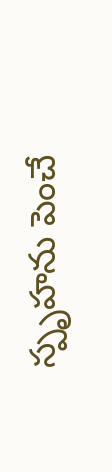స్పృహను పెంచే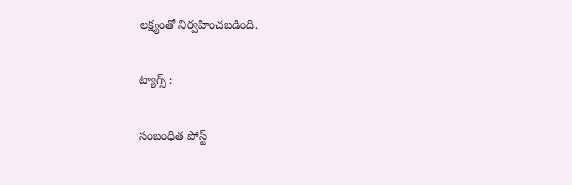లక్ష్యంతో నిర్వహించబడింది.

ట్యాగ్స్ :

సంబంధిత పోస్ట్